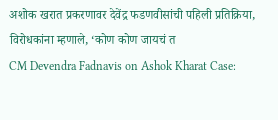अशोक खरात प्रकरणावर देवेंद्र फडणवीसांची पहिली प्रतिक्रिया, विरोधकांना म्हणाले, ‘कोण कोण जायचं त
CM Devendra Fadnavis on Ashok Kharat Case: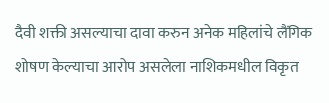दैवी शक्ती असल्याचा दावा करुन अनेक महिलांचे लैंगिक शोषण केल्याचा आरोप असलेला नाशिकमधील विकृत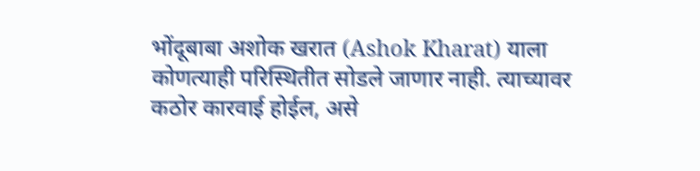भोंदूबाबा अशोक खरात (Ashok Kharat) याला कोणत्याही परिस्थितीत सोडले जाणार नाही. त्याच्यावर कठोर कारवाई होईल, असे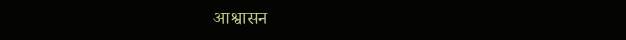आश्वासन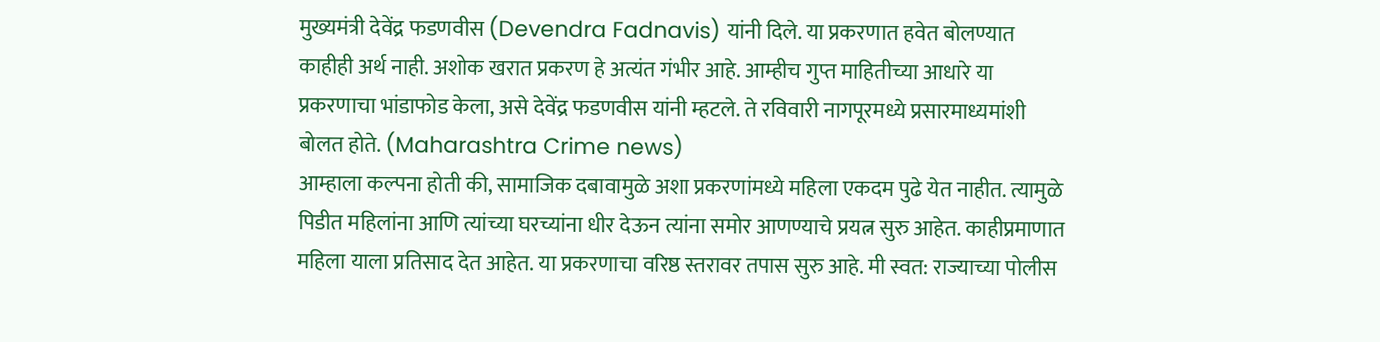मुख्यमंत्री देवेंद्र फडणवीस (Devendra Fadnavis) यांनी दिले. या प्रकरणात हवेत बोलण्यात काहीही अर्थ नाही. अशोक खरात प्रकरण हे अत्यंत गंभीर आहे. आम्हीच गुप्त माहितीच्या आधारे या प्रकरणाचा भांडाफोड केला, असे देवेंद्र फडणवीस यांनी म्हटले. ते रविवारी नागपूरमध्ये प्रसारमाध्यमांशी बोलत होते. (Maharashtra Crime news)
आम्हाला कल्पना होती की, सामाजिक दबावामुळे अशा प्रकरणांमध्ये महिला एकदम पुढे येत नाहीत. त्यामुळे पिडीत महिलांना आणि त्यांच्या घरच्यांना धीर देऊन त्यांना समोर आणण्याचे प्रयत्न सुरु आहेत. काहीप्रमाणात महिला याला प्रतिसाद देत आहेत. या प्रकरणाचा वरिष्ठ स्तरावर तपास सुरु आहे. मी स्वत: राज्याच्या पोलीस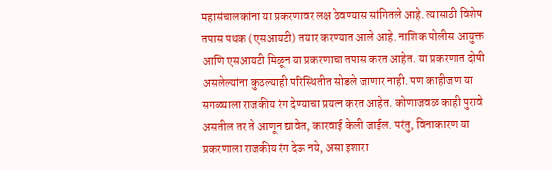महासंचालकांना या प्रकरणावर लक्ष ठेवण्यास सांगितले आहे. त्यासाठी विशेष तपास पथक (एसआयटी) तयार करण्यात आले आहे. नाशिक पोलीस आयुक्त आणि एसआयटी मिळून या प्रकरणाचा तपास करत आहेत. या प्रकरणात दोषी असलेल्यांना कुठल्याही परिस्थितीत सोडले जाणार नाही. पण काहीजण या सगळ्याला राजकीय रंग देण्याचा प्रयत्न करत आहेत. कोणाजवळ काही पुरावे असतील तर ते आणून द्यावेत, कारवाई केली जाईल. परंतु, विनाकारण या प्रकरणाला राजकीय रंग देऊ नये, असा इशारा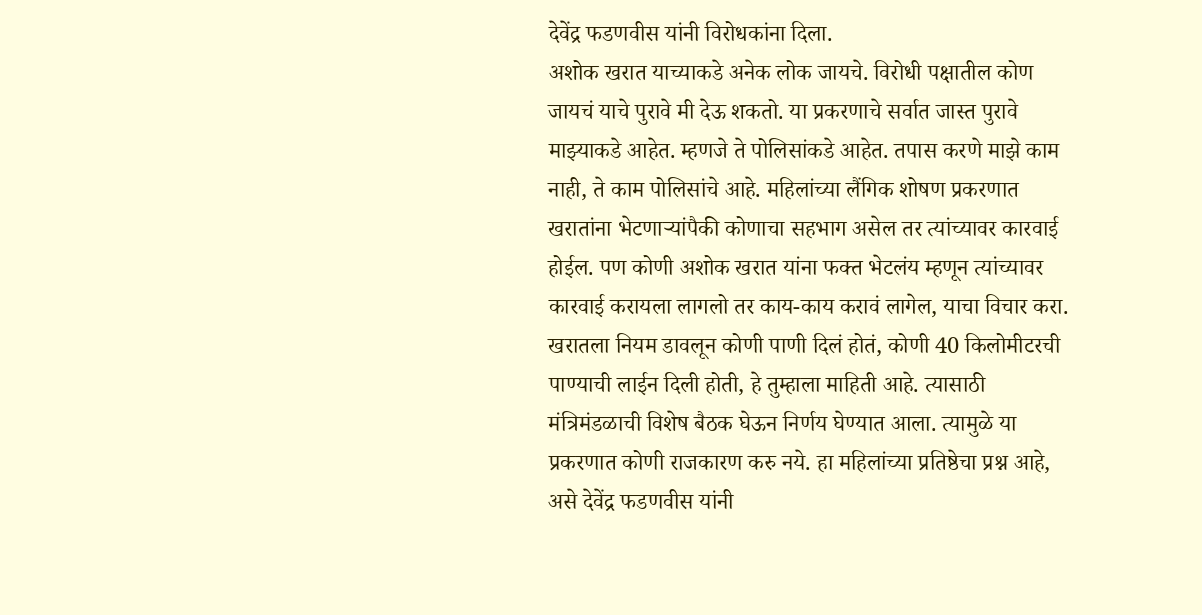देवेंद्र फडणवीस यांनी विरोधकांना दिला.
अशोक खरात याच्याकडे अनेक लोक जायचे. विरोधी पक्षातील कोण जायचं याचे पुरावे मी देऊ शकतो. या प्रकरणाचे सर्वात जास्त पुरावे माझ्याकडे आहेत. म्हणजे ते पोलिसांकडे आहेत. तपास करणे माझे काम नाही, ते काम पोलिसांचे आहे. महिलांच्या लैंगिक शोषण प्रकरणात खरातांना भेटणाऱ्यांपैकी कोणाचा सहभाग असेल तर त्यांच्यावर कारवाई होईल. पण कोणी अशोक खरात यांना फक्त भेटलंय म्हणून त्यांच्यावर कारवाई करायला लागलो तर काय-काय करावं लागेल, याचा विचार करा. खरातला नियम डावलून कोणी पाणी दिलं होतं, कोणी 40 किलोमीटरची पाण्याची लाईन दिली होती, हे तुम्हाला माहिती आहे. त्यासाठी मंत्रिमंडळाची विशेष बैठक घेऊन निर्णय घेण्यात आला. त्यामुळे या प्रकरणात कोणी राजकारण करु नये. हा महिलांच्या प्रतिष्ठेचा प्रश्न आहे, असे देवेंद्र फडणवीस यांनी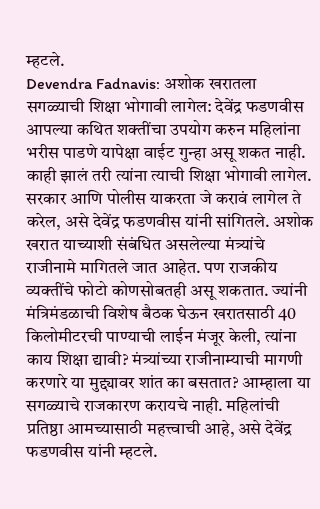म्हटले.
Devendra Fadnavis: अशोक खरातला सगळ्याची शिक्षा भोगावी लागेल: देवेंद्र फडणवीस
आपल्या कथित शक्तींचा उपयोग करुन महिलांना भरीस पाडणे यापेक्षा वाईट गुन्हा असू शकत नाही. काही झालं तरी त्यांना त्याची शिक्षा भोगावी लागेल. सरकार आणि पोलीस याकरता जे करावं लागेल ते करेल, असे देवेंद्र फडणवीस यांनी सांगितले. अशोक खरात याच्याशी संबंधित असलेल्या मंत्र्यांचे राजीनामे मागितले जात आहेत. पण राजकीय व्यक्तींचे फोटो कोणसोबतही असू शकतात. ज्यांनी मंत्रिमंडळाची विशेष बैठक घेऊन खरातसाठी 40 किलोमीटरची पाण्याची लाईन मंजूर केली, त्यांना काय शिक्षा द्यावी? मंत्र्यांच्या राजीनाम्याची मागणी करणारे या मुद्द्यावर शांत का बसतात? आम्हाला या सगळ्याचे राजकारण करायचे नाही. महिलांची प्रतिष्ठा आमच्यासाठी महत्त्वाची आहे, असे देवेंद्र फडणवीस यांनी म्हटले.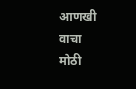आणखी वाचा
मोठी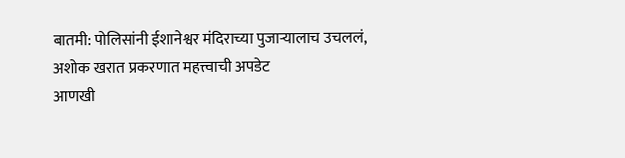बातमी: पोलिसांनी ईशानेश्वर मंदिराच्या पुजाऱ्यालाच उचललं, अशोक खरात प्रकरणात महत्त्वाची अपडेट
आणखी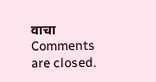वाचा
Comments are closed.